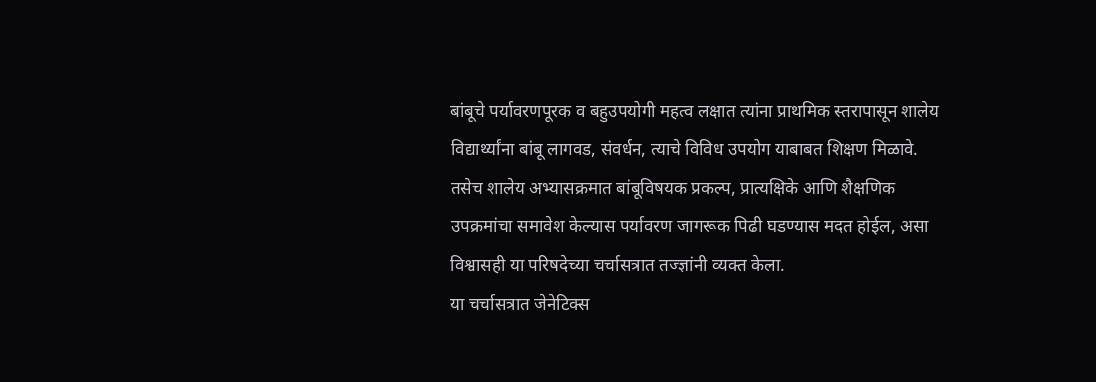बांबूचे पर्यावरणपूरक व बहुउपयोगी महत्व लक्षात त्यांना प्राथमिक स्तरापासून शालेय विद्यार्थ्यांना बांबू लागवड, संवर्धन, त्याचे विविध उपयोग याबाबत शिक्षण मिळावे. तसेच शालेय अभ्यासक्रमात बांबूविषयक प्रकल्प, प्रात्यक्षिके आणि शैक्षणिक उपक्रमांचा समावेश केल्यास पर्यावरण जागरूक पिढी घडण्यास मदत होईल, असा विश्वासही या परिषदेच्या चर्चासत्रात तज्ज्ञांनी व्यक्त केला.
या चर्चासत्रात जेनेटिक्स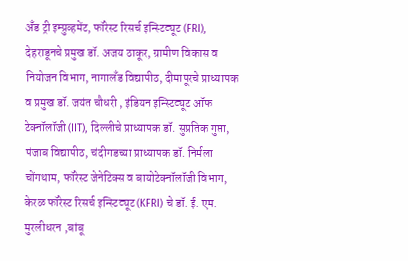अँड ट्री इम्प्रुव्हमेंट, फॉरेस्ट रिसर्च इन्स्टिट्यूट (FRI), देहराडूनचे प्रमुख डॉ. अजय ठाकूर, ग्रामीण विकास व नियोजन विभाग, नागालँड विद्यापीठ, दीमापूरचे प्राध्यापक व प्रमुख डॉ. जयंत चौधरी , इंडियन इन्स्टिट्यूट ऑफ टेक्नॉलॉजी (IIT), दिल्लीचे प्राध्यापक डॉ. सुप्रतिक गुप्ता, पंजाब विद्यापीठ, चंदीगडच्या प्राध्यापक डॉ. निर्मला चोंगथाम, फॉरेस्ट जेनेटिक्स व बायोटेक्नॉलॉजी विभाग, केरळ फॉरेस्ट रिसर्च इन्स्टिट्यूट (KFRI) चे डॉ. ई. एम. मुरलीधरन ,बांबू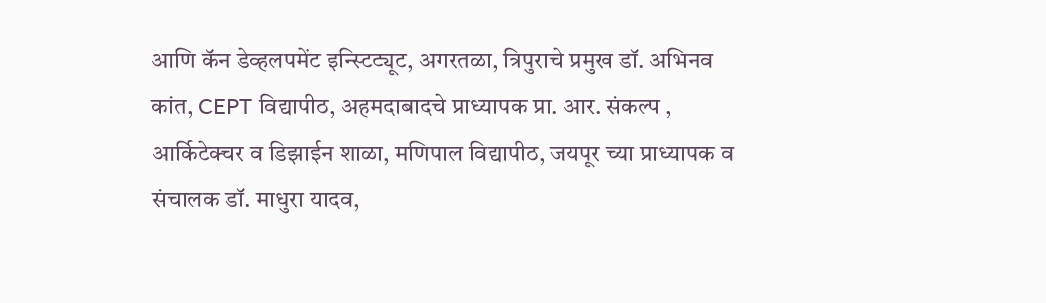आणि कॅन डेव्हलपमेंट इन्स्टिट्यूट, अगरतळा, त्रिपुराचे प्रमुख डॉ. अभिनव कांत, CEPT विद्यापीठ, अहमदाबादचे प्राध्यापक प्रा. आर. संकल्प , आर्किटेक्चर व डिझाईन शाळा, मणिपाल विद्यापीठ, जयपूर च्या प्राध्यापक व संचालक डॉ. माधुरा यादव,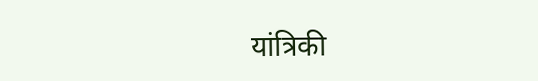यांत्रिकी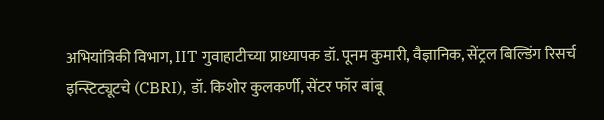अभियांत्रिकी विभाग, IIT गुवाहाटीच्या प्राध्यापक डॉ. पूनम कुमारी, वैज्ञानिक, सेंट्रल बिल्डिंग रिसर्च इन्स्टिट्यूटचे (CBRI), डॉ. किशोर कुलकर्णी, सेंटर फॉर बांबू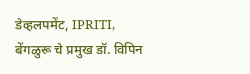डेव्हलपमेंट, IPRITI, बेंगळुरू चे प्रमुख डॉ. विपिन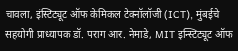चावला, इंस्टिट्यूट ऑफ केमिकल टेक्नॉलॉजी (ICT), मुंबईचे सहयोगी प्राध्यापक डॉ. पराग आर. नेमाडे, MIT इन्स्टिट्यूट ऑफ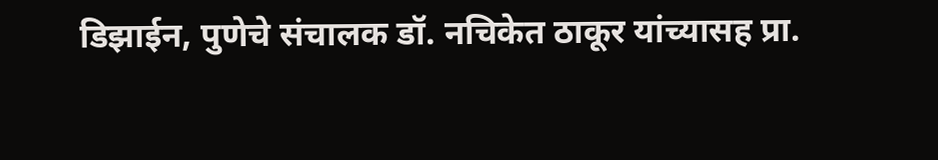डिझाईन, पुणेचे संचालक डॉ. नचिकेत ठाकूर यांच्यासह प्रा.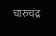चारुचंद्र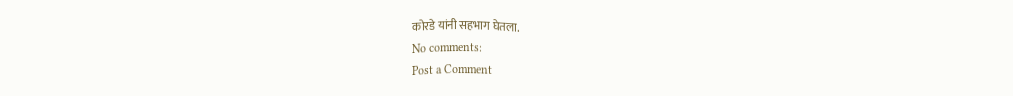कोरडे यांनी सहभाग घेतला.
No comments:
Post a Comment